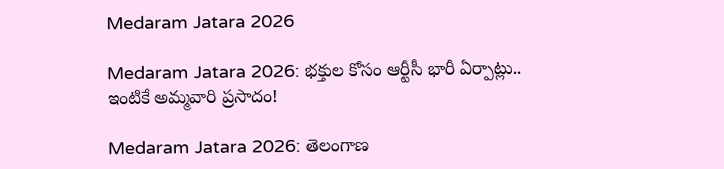Medaram Jatara 2026

Medaram Jatara 2026: భక్తుల కోసం ఆర్టీసీ భారీ ఏర్పాట్లు.. ఇంటికే అమ్మవారి ప్రసాదం!

Medaram Jatara 2026: తెలంగాణ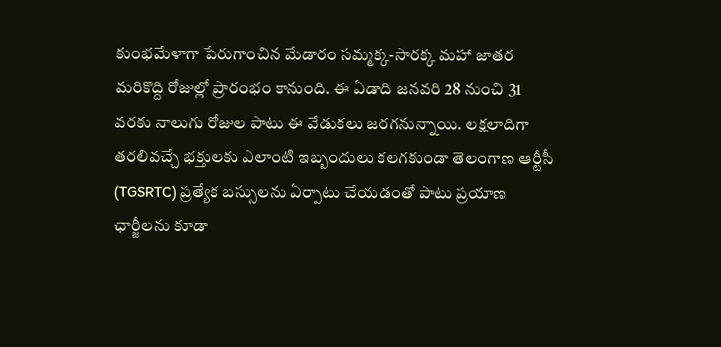కుంభమేళాగా పేరుగాంచిన మేడారం సమ్మక్క-సారక్క మహా జాతర మరికొద్ది రోజుల్లో ప్రారంభం కానుంది. ఈ ఏడాది జనవరి 28 నుంచి 31 వరకు నాలుగు రోజుల పాటు ఈ వేడుకలు జరగనున్నాయి. లక్షలాదిగా తరలివచ్చే భక్తులకు ఎలాంటి ఇబ్బందులు కలగకుండా తెలంగాణ ఆర్టీసీ (TGSRTC) ప్రత్యేక బస్సులను ఏర్పాటు చేయడంతో పాటు ప్రయాణ ఛార్జీలను కూడా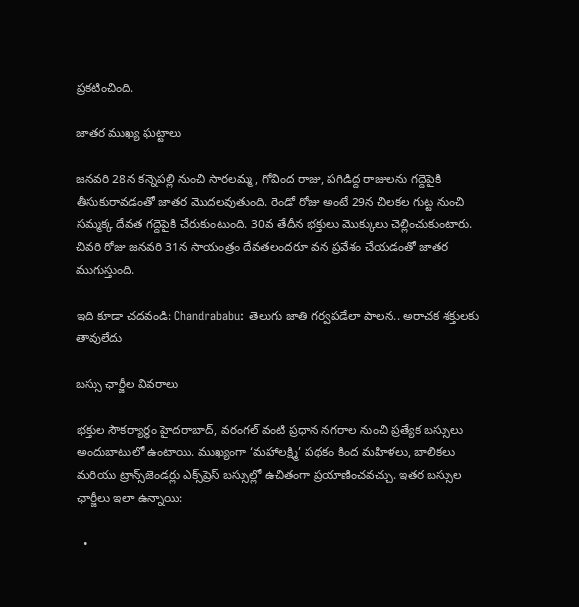ప్రకటించింది.

జాతర ముఖ్య ఘట్టాలు

జనవరి 28న కన్నెపల్లి నుంచి సారలమ్మ, గోవింద రాజు, పగిడిద్ద రాజులను గద్దెపైకి తీసుకురావడంతో జాతర మొదలవుతుంది. రెండో రోజు అంటే 29న చిలకల గుట్ట నుంచి సమ్మక్క దేవత గద్దెపైకి చేరుకుంటుంది. 30వ తేదీన భక్తులు మొక్కులు చెల్లించుకుంటారు. చివరి రోజు జనవరి 31న సాయంత్రం దేవతలందరూ వన ప్రవేశం చేయడంతో జాతర ముగుస్తుంది.

ఇది కూడా చదవండి: Chandrababu: తెలుగు జాతి గర్వపడేలా పాలన.. అరాచక శక్తులకు తావులేదు

బస్సు ఛార్జీల వివరాలు

భక్తుల సౌకర్యార్థం హైదరాబాద్, వరంగల్ వంటి ప్రధాన నగరాల నుంచి ప్రత్యేక బస్సులు అందుబాటులో ఉంటాయి. ముఖ్యంగా ‘మహాలక్ష్మి’ పథకం కింద మహిళలు, బాలికలు మరియు ట్రాన్స్‌జెండర్లు ఎక్స్‌ప్రెస్ బస్సుల్లో ఉచితంగా ప్రయాణించవచ్చు. ఇతర బస్సుల ఛార్జీలు ఇలా ఉన్నాయి:

  •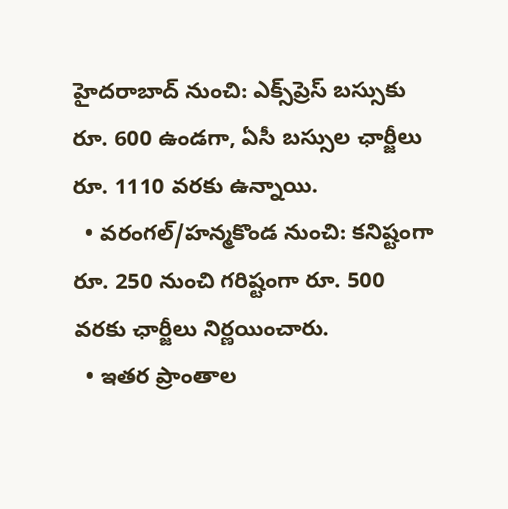హైదరాబాద్ నుంచి: ఎక్స్‌ప్రెస్ బస్సుకు రూ. 600 ఉండగా, ఏసీ బస్సుల ఛార్జీలు రూ. 1110 వరకు ఉన్నాయి.
  • వరంగల్/హన్మకొండ నుంచి: కనిష్టంగా రూ. 250 నుంచి గరిష్టంగా రూ. 500 వరకు ఛార్జీలు నిర్ణయించారు.
  • ఇతర ప్రాంతాల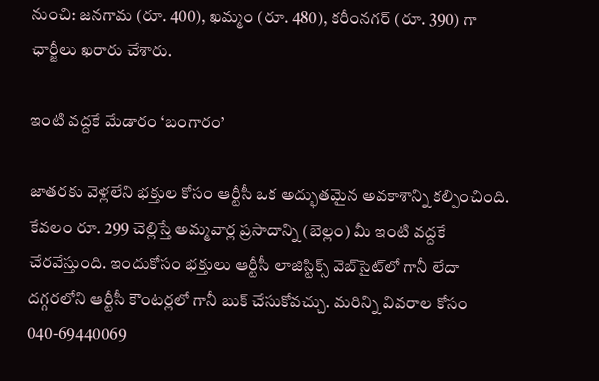నుంచి: జనగామ (రూ. 400), ఖమ్మం (రూ. 480), కరీంనగర్ (రూ. 390) గా ఛార్జీలు ఖరారు చేశారు.

ఇంటి వద్దకే మేడారం ‘బంగారం’

జాతరకు వెళ్లలేని భక్తుల కోసం ఆర్టీసీ ఒక అద్భుతమైన అవకాశాన్ని కల్పించింది. కేవలం రూ. 299 చెల్లిస్తే అమ్మవార్ల ప్రసాదాన్ని (బెల్లం) మీ ఇంటి వద్దకే చేరవేస్తుంది. ఇందుకోసం భక్తులు ఆర్టీసీ లాజిస్టిక్స్ వెబ్‌సైట్‌లో గానీ లేదా దగ్గరలోని ఆర్టీసీ కౌంటర్లలో గానీ బుక్ చేసుకోవచ్చు. మరిన్ని వివరాల కోసం 040-69440069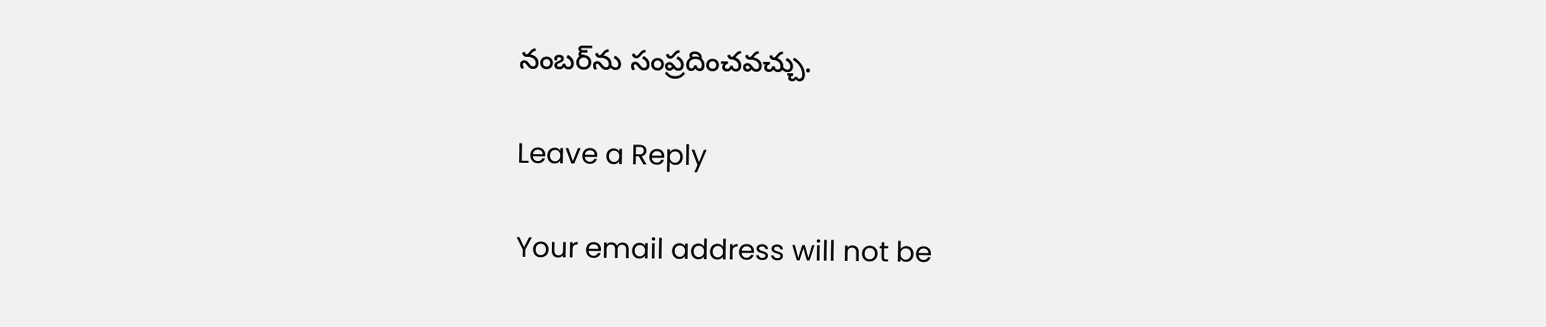నంబర్‌ను సంప్రదించవచ్చు.

Leave a Reply

Your email address will not be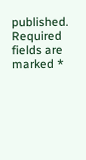published. Required fields are marked *